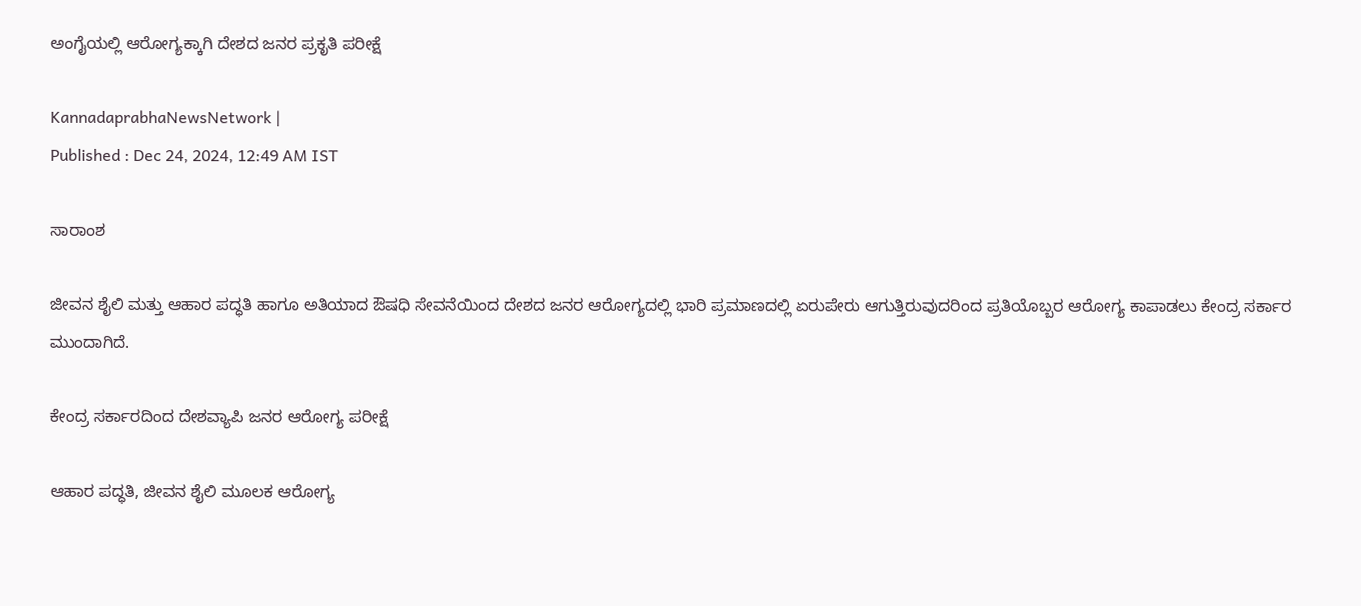ಅಂಗೈಯಲ್ಲಿ ಆರೋಗ್ಯಕ್ಕಾಗಿ ದೇಶದ ಜನರ ಪ್ರಕೃತಿ ಪರೀಕ್ಷೆ

KannadaprabhaNewsNetwork |
Published : Dec 24, 2024, 12:49 AM IST

ಸಾರಾಂಶ

ಜೀವನ ಶೈಲಿ ಮತ್ತು ಆಹಾರ ಪದ್ಧತಿ ಹಾಗೂ ಅತಿಯಾದ ಔಷಧಿ ಸೇವನೆಯಿಂದ ದೇಶದ ಜನರ ಆರೋಗ್ಯದಲ್ಲಿ ಭಾರಿ ಪ್ರಮಾಣದಲ್ಲಿ ಏರುಪೇರು ಆಗುತ್ತಿರುವುದರಿಂದ ಪ್ರತಿಯೊಬ್ಬರ ಆರೋಗ್ಯ ಕಾಪಾಡಲು ಕೇಂದ್ರ ಸರ್ಕಾರ ಮುಂದಾಗಿದೆ.

ಕೇಂದ್ರ ಸರ್ಕಾರದಿಂದ ದೇಶವ್ಯಾಪಿ ಜನರ ಆರೋಗ್ಯ ಪರೀಕ್ಷೆ

ಆಹಾರ ಪದ್ಧತಿ, ಜೀವನ ಶೈಲಿ ಮೂಲಕ ಆರೋಗ್ಯ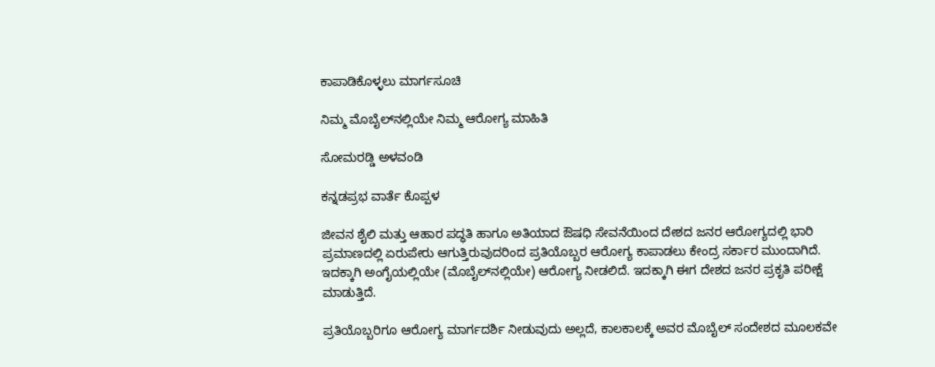ಕಾಪಾಡಿಕೊಳ್ಳಲು ಮಾರ್ಗಸೂಚಿ

ನಿಮ್ಮ ಮೊಬೈಲ್‌ನಲ್ಲಿಯೇ ನಿಮ್ಮ ಆರೋಗ್ಯ ಮಾಹಿತಿ

ಸೋಮರಡ್ಡಿ ಅಳವಂಡಿ

ಕನ್ನಡಪ್ರಭ ವಾರ್ತೆ ಕೊಪ್ಪಳ

ಜೀವನ ಶೈಲಿ ಮತ್ತು ಆಹಾರ ಪದ್ಧತಿ ಹಾಗೂ ಅತಿಯಾದ ಔಷಧಿ ಸೇವನೆಯಿಂದ ದೇಶದ ಜನರ ಆರೋಗ್ಯದಲ್ಲಿ ಭಾರಿ ಪ್ರಮಾಣದಲ್ಲಿ ಏರುಪೇರು ಆಗುತ್ತಿರುವುದರಿಂದ ಪ್ರತಿಯೊಬ್ಬರ ಆರೋಗ್ಯ ಕಾಪಾಡಲು ಕೇಂದ್ರ ಸರ್ಕಾರ ಮುಂದಾಗಿದೆ. ಇದಕ್ಕಾಗಿ ಅಂಗೈಯಲ್ಲಿಯೇ (ಮೊಬೈಲ್‌ನಲ್ಲಿಯೇ) ಆರೋಗ್ಯ ನೀಡಲಿದೆ. ಇದಕ್ಕಾಗಿ ಈಗ ದೇಶದ ಜನರ ಪ್ರಕೃತಿ ಪರೀಕ್ಷೆ ಮಾಡುತ್ತಿದೆ.

ಪ್ರತಿಯೊಬ್ಬರಿಗೂ ಆರೋಗ್ಯ ಮಾರ್ಗದರ್ಶಿ ನೀಡುವುದು ಅಲ್ಲದೆ, ಕಾಲಕಾಲಕ್ಕೆ ಅವರ ಮೊಬೈಲ್ ಸಂದೇಶದ ಮೂಲಕವೇ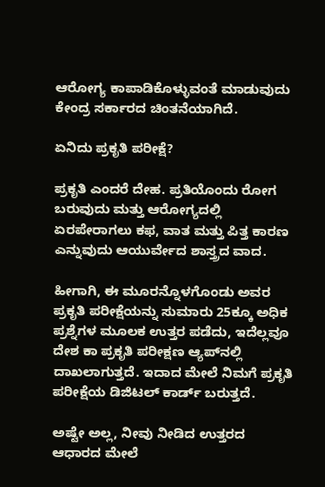ಆರೋಗ್ಯ ಕಾಪಾಡಿಕೊಳ್ಳುವಂತೆ ಮಾಡುವುದು ಕೇಂದ್ರ ಸರ್ಕಾರದ ಚಿಂತನೆಯಾಗಿದೆ.

ಏನಿದು ಪ್ರಕೃತಿ ಪರೀಕ್ಷೆ?

ಪ್ರಕೃತಿ ಎಂದರೆ ದೇಹ. ಪ್ರತಿಯೊಂದು ರೋಗ ಬರುವುದು ಮತ್ತು ಆರೋಗ್ಯದಲ್ಲಿ ಏರಪೇರಾಗಲು ಕಫ, ವಾತ ಮತ್ತು ಪಿತ್ತ ಕಾರಣ ಎನ್ನುವುದು ಆಯುರ್ವೇದ ಶಾಸ್ತ್ರದ ವಾದ.

ಹೀಗಾಗಿ, ಈ ಮೂರನ್ನೊಳಗೊಂಡು ಅವರ ಪ್ರಕೃತಿ ಪರೀಕ್ಷೆಯನ್ನು ಸುಮಾರು 25ಕ್ಕೂ ಅಧಿಕ ಪ್ರಶ್ನೆಗಳ ಮೂಲಕ ಉತ್ತರ ಪಡೆದು, ಇದೆಲ್ಲವೂ ದೇಶ ಕಾ ಪ್ರಕೃತಿ ಪರೀಕ್ಷಣ ಆ್ಯಪ್‌ನಲ್ಲಿ ದಾಖಲಾಗುತ್ತದೆ. ಇದಾದ ಮೇಲೆ ನಿಮಗೆ ಪ್ರಕೃತಿ ಪರೀಕ್ಷೆಯ ಡಿಜಿಟಲ್ ಕಾರ್ಡ್ ಬರುತ್ತದೆ.

ಅಷ್ಟೇ ಅಲ್ಲ, ನೀವು ನೀಡಿದ ಉತ್ತರದ ಆಧಾರದ ಮೇಲೆ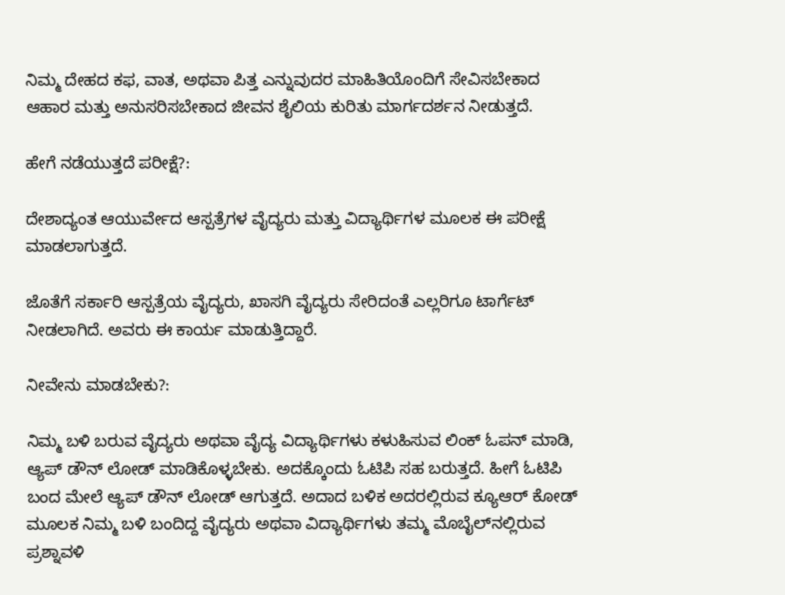ನಿಮ್ಮ ದೇಹದ ಕಫ, ವಾತ, ಅಥವಾ ಪಿತ್ತ ಎನ್ನುವುದರ ಮಾಹಿತಿಯೊಂದಿಗೆ ಸೇವಿಸಬೇಕಾದ ಆಹಾರ ಮತ್ತು ಅನುಸರಿಸಬೇಕಾದ ಜೀವನ ಶೈಲಿಯ ಕುರಿತು ಮಾರ್ಗದರ್ಶನ ನೀಡುತ್ತದೆ.

ಹೇಗೆ ನಡೆಯುತ್ತದೆ ಪರೀಕ್ಷೆ?:

ದೇಶಾದ್ಯಂತ ಆಯುರ್ವೇದ ಆಸ್ಪತ್ರೆಗಳ ವೈದ್ಯರು ಮತ್ತು ವಿದ್ಯಾರ್ಥಿಗಳ ಮೂಲಕ ಈ ಪರೀಕ್ಷೆ ಮಾಡಲಾಗುತ್ತದೆ.

ಜೊತೆಗೆ ಸರ್ಕಾರಿ ಆಸ್ಪತ್ರೆಯ ವೈದ್ಯರು, ಖಾಸಗಿ ವೈದ್ಯರು ಸೇರಿದಂತೆ ಎಲ್ಲರಿಗೂ ಟಾರ್ಗೆಟ್ ನೀಡಲಾಗಿದೆ. ಅವರು ಈ ಕಾರ್ಯ ಮಾಡುತ್ತಿದ್ದಾರೆ.

ನೀವೇನು ಮಾಡಬೇಕು?:

ನಿಮ್ಮ ಬಳಿ ಬರುವ ವೈದ್ಯರು ಅಥವಾ ವೈದ್ಯ ವಿದ್ಯಾರ್ಥಿಗಳು ಕಳುಹಿಸುವ ಲಿಂಕ್ ಓಪನ್ ಮಾಡಿ, ಆ್ಯಪ್ ಡೌನ್ ಲೋಡ್ ಮಾಡಿಕೊಳ್ಳಬೇಕು. ಅದಕ್ಕೊಂದು ಓಟಿಪಿ ಸಹ ಬರುತ್ತದೆ. ಹೀಗೆ ಓಟಿಪಿ ಬಂದ ಮೇಲೆ ಆ್ಯಪ್ ಡೌನ್ ಲೋಡ್ ಆಗುತ್ತದೆ. ಅದಾದ ಬಳಿಕ ಅದರಲ್ಲಿರುವ ಕ್ಯೂಆರ್ ಕೋಡ್ ಮೂಲಕ ನಿಮ್ಮ ಬಳಿ ಬಂದಿದ್ದ ವೈದ್ಯರು ಅಥವಾ ವಿದ್ಯಾರ್ಥಿಗಳು ತಮ್ಮ ಮೊಬೈಲ್‌ನಲ್ಲಿರುವ ಪ್ರಶ್ನಾವಳಿ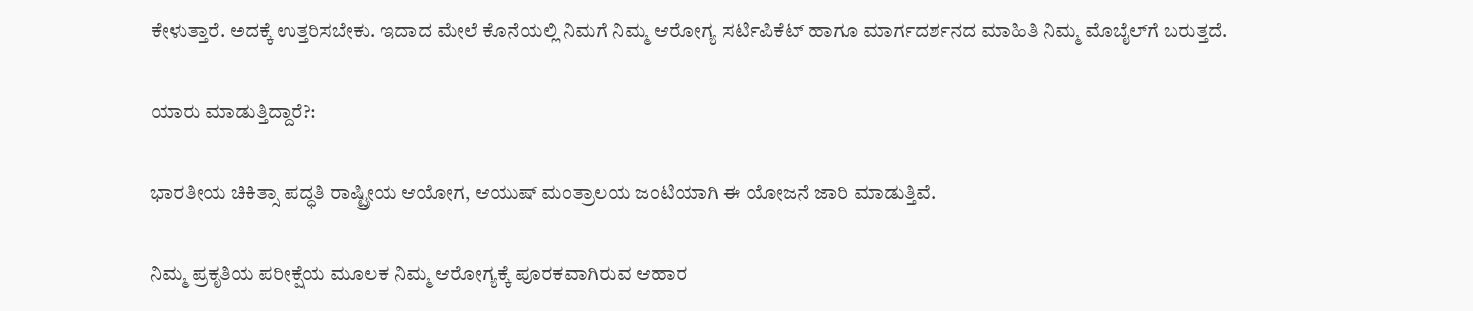ಕೇಳುತ್ತಾರೆ. ಅದಕ್ಕೆ ಉತ್ತರಿಸಬೇಕು. ಇದಾದ ಮೇಲೆ ಕೊನೆಯಲ್ಲಿ ನಿಮಗೆ ನಿಮ್ಮ ಆರೋಗ್ಯ ಸರ್ಟಿಪಿಕೆಟ್ ಹಾಗೂ ಮಾರ್ಗದರ್ಶನದ ಮಾಹಿತಿ ನಿಮ್ಮ ಮೊಬೈಲ್‌ಗೆ ಬರುತ್ತದೆ.

ಯಾರು ಮಾಡುತ್ತಿದ್ದಾರೆ?:

ಭಾರತೀಯ ಚಿಕಿತ್ಸಾ ಪದ್ಧತಿ ರಾಷ್ಟ್ರೀಯ ಆಯೋಗ, ಆಯುಷ್ ಮಂತ್ರಾಲಯ ಜಂಟಿಯಾಗಿ ಈ ಯೋಜನೆ ಜಾರಿ ಮಾಡುತ್ತಿವೆ.

ನಿಮ್ಮ ಪ್ರಕೃತಿಯ ಪರೀಕ್ಷೆಯ ಮೂಲಕ ನಿಮ್ಮ ಆರೋಗ್ಯಕ್ಕೆ ಪೂರಕವಾಗಿರುವ ಆಹಾರ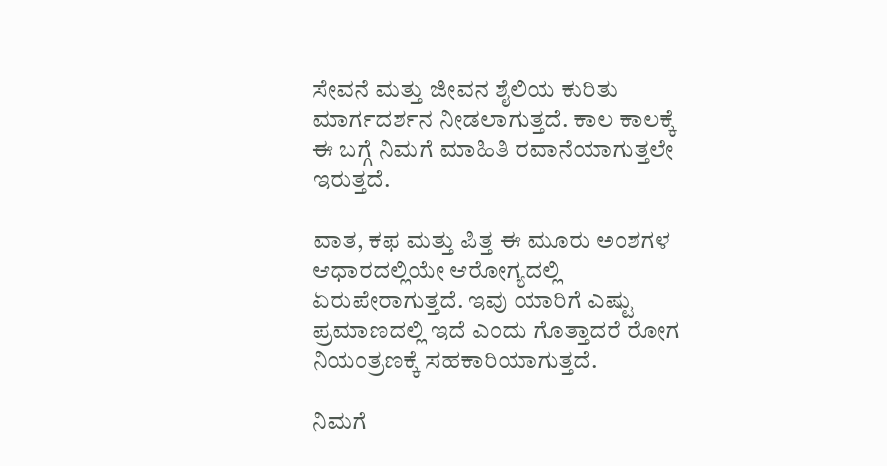ಸೇವನೆ ಮತ್ತು ಜೀವನ ಶೈಲಿಯ ಕುರಿತು ಮಾರ್ಗದರ್ಶನ ನೀಡಲಾಗುತ್ತದೆ. ಕಾಲ ಕಾಲಕ್ಕೆ ಈ ಬಗ್ಗೆ ನಿಮಗೆ ಮಾಹಿತಿ ರವಾನೆಯಾಗುತ್ತಲೇ ಇರುತ್ತದೆ.

ವಾತ, ಕಫ ಮತ್ತು ಪಿತ್ತ ಈ ಮೂರು ಅಂಶಗಳ ಆಧಾರದಲ್ಲಿಯೇ ಆರೋಗ್ಯದಲ್ಲಿ ಏರುಪೇರಾಗುತ್ತದೆ. ಇವು ಯಾರಿಗೆ ಎಷ್ಟು ಪ್ರಮಾಣದಲ್ಲಿ ಇದೆ ಎಂದು ಗೊತ್ತಾದರೆ ರೋಗ ನಿಯಂತ್ರಣಕ್ಕೆ ಸಹಕಾರಿಯಾಗುತ್ತದೆ.

ನಿಮಗೆ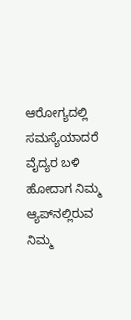ಆರೋಗ್ಯದಲ್ಲಿ ಸಮಸ್ಯೆಯಾದರೆ ವೈದ್ಯರ ಬಳಿ ಹೋದಾಗ ನಿಮ್ಮ ಆ್ಯಪ್‌ನಲ್ಲಿರುವ ನಿಮ್ಮ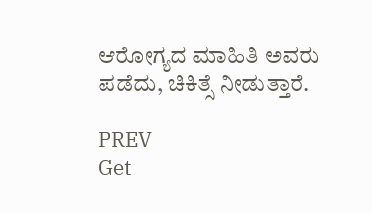ಆರೋಗ್ಯದ ಮಾಹಿತಿ ಅವರು ಪಡೆದು, ಚಿಕಿತ್ಸೆ ನೀಡುತ್ತಾರೆ.

PREV
Get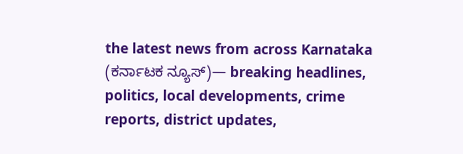the latest news from across Karnataka (ಕರ್ನಾಟಕ ನ್ಯೂಸ್)— breaking headlines, politics, local developments, crime reports, district updates,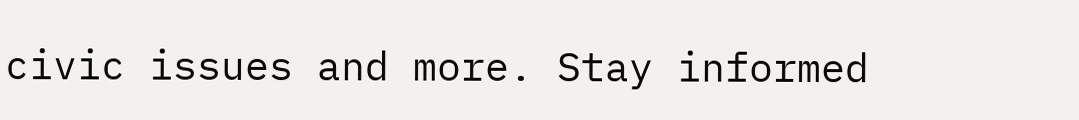civic issues and more. Stay informed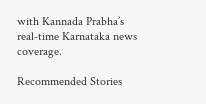with Kannada Prabha’s real‑time Karnataka news coverage.

Recommended Stories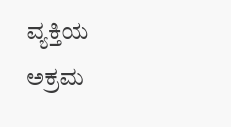ವ್ಯಕ್ತಿಯ ಅಕ್ರಮ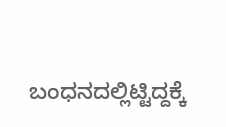ಬಂಧನದಲ್ಲಿಟ್ಟಿದ್ದಕ್ಕೆ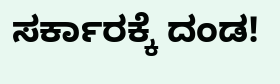ಸರ್ಕಾರಕ್ಕೆ ದಂಡ!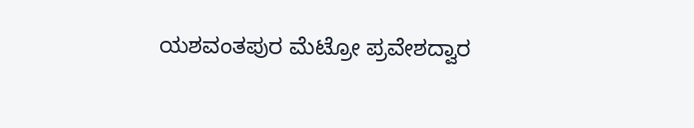ಯಶವಂತಪುರ ಮೆಟ್ರೋ ಪ್ರವೇಶದ್ವಾರ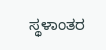ಸ್ಥಳಾಂತರ